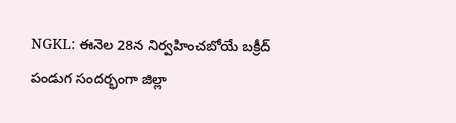NGKL: ఈనెల 28న నిర్వహించబోయే బక్రీద్ పండుగ సందర్భంగా జిల్లా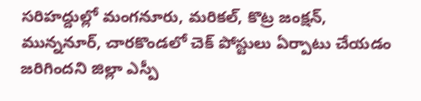సరిహద్దుల్లో మంగనూరు, మరికల్, కొట్ర జంక్షన్, మున్ననూర్, చారకొండలో చెక్ పోస్టులు ఏర్పాటు చేయడం జరిగిందని జిల్లా ఎస్పీ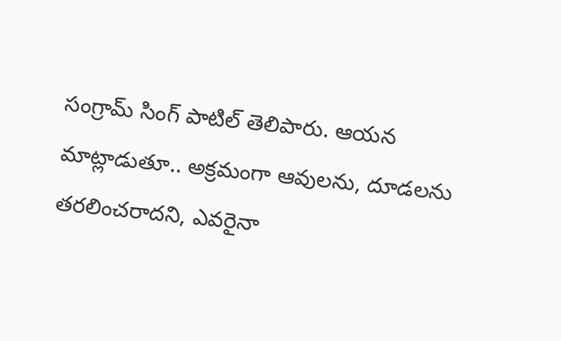సంగ్రామ్ సింగ్ పాటిల్ తెలిపారు. ఆయన మాట్లాడుతూ.. అక్రమంగా ఆవులను, దూడలను తరలించరాదని, ఎవరైనా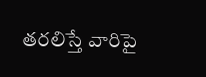తరలిస్తే వారిపై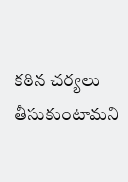కఠిన చర్యలు తీసుకుంటామని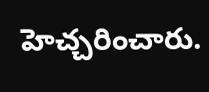హెచ్చరించారు.